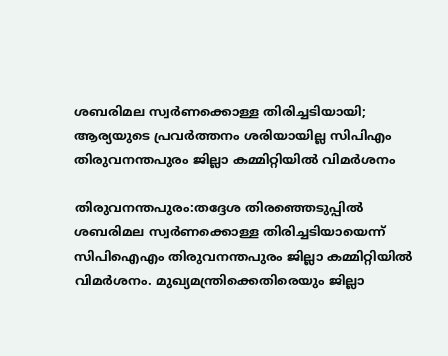ശബരിമല സ്വർണക്കൊള്ള തിരിച്ചടിയായി; ആര്യയുടെ പ്രവർത്തനം ശരിയായില്ല സിപിഎം തിരുവനന്തപുരം ജില്ലാ കമ്മിറ്റിയിൽ‌ വിമർശനം

തിരുവനന്തപുരം:തദ്ദേശ തിരഞ്ഞെടുപ്പിൽ‌ ശബരിമല സ്വർണക്കൊള്ള തിരിച്ചടിയായെന്ന് സിപിഐഎം തിരുവനന്തപുരം ജില്ലാ കമ്മിറ്റിയിൽ വിമർശനം. മുഖ്യമന്ത്രിക്കെതിരെയും ജില്ലാ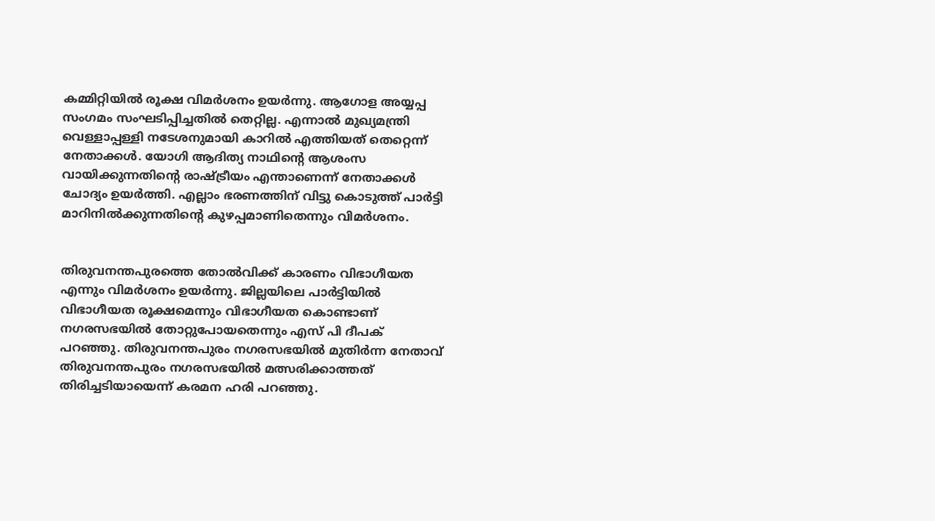കമ്മിറ്റിയിൽ രൂക്ഷ വിമർശനം ഉയർന്നു. ആഗോള അയ്യപ്പ സംഗമം സംഘടിപ്പിച്ചതിൽ തെറ്റില്ല. എന്നാൽ മുഖ്യമന്ത്രി വെള്ളാപ്പള്ളി നടേശനുമായി കാറിൽ എത്തിയത് തെറ്റെന്ന് നേതാക്കൾ. യോഗി ആദിത്യ നാഥിൻ്റെ ആശംസ വായിക്കുന്നതിൻ്റെ രാഷ്ട്രീയം എന്താണെന്ന് നേതാക്കൾ ചോദ്യം ഉയർത്തി. എല്ലാം ഭരണത്തിന് വിട്ടു കൊടുത്ത് പാർട്ടി മാറിനിൽക്കുന്നതിന്റെ കുഴപ്പമാണിതെന്നും വിമർശനം.


തിരുവനന്തപുരത്തെ തോൽവിക്ക് കാരണം വിഭാഗീയത എന്നും വിമർശനം ഉയർന്നു. ജില്ലയിലെ പാർട്ടിയിൽ വിഭാഗീയത രൂക്ഷമെന്നും വിഭാഗീയത കൊണ്ടാണ് നഗരസഭയിൽ തോറ്റുപോയതെന്നും എസ് പി ദീപക് പറഞ്ഞു. തിരുവനന്തപുരം നഗരസഭയിൽ മുതിർന്ന നേതാവ് തിരുവനന്തപുരം നഗരസഭയിൽ മത്സരിക്കാത്തത് തിരിച്ചടിയായെന്ന് കരമന ഹരി പറഞ്ഞു.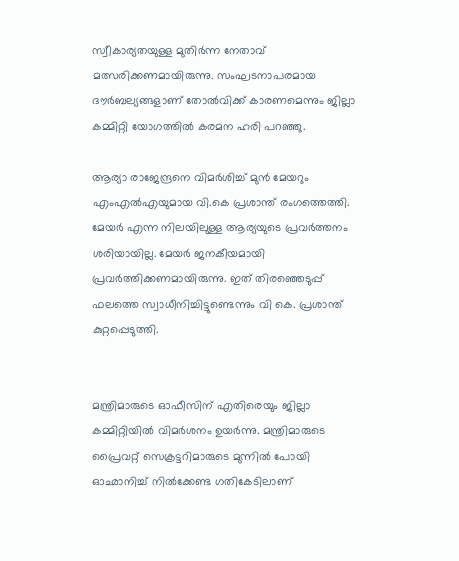സ്വീകാര്യതയുള്ള മുതിർന്ന നേതാവ് മത്സരിക്കണമായിരുന്നു. സംഘടനാപരമായ ദൗർബല്യങ്ങളാണ് തോൽവിക്ക് കാരണമെന്നും ജില്ലാ കമ്മിറ്റി യോഗത്തിൽ കരമന ഹരി പറഞ്ഞു.

ആര്യാ രാജേന്ദ്രനെ വിമർശിച്ച് മുൻ മേയറും എംഎൽഎയുമായ വി.കെ പ്രശാന്ത് രംഗത്തെത്തി. മേയർ എന്ന നിലയിലുള്ള ആര്യയുടെ പ്രവർത്തനം ശരിയായില്ല. മേയർ ജനകീയമായി പ്രവർത്തിക്കണമായിരുന്നു. ഇത് തിരഞ്ഞെടുപ്പ് ഫലത്തെ സ്വാധീനിച്ചിട്ടുണ്ടെന്നും വി കെ. പ്രശാന്ത് കുറ്റപ്പെടുത്തി.


മന്ത്രിമാരുടെ ഓഫീസിന് എതിരെയും ജില്ലാ കമ്മിറ്റിയിൽ വിമർശനം ഉയർന്നു. മന്ത്രിമാരുടെ പ്രൈവറ്റ് സെക്രട്ടറിമാരുടെ മുന്നിൽ പോയി ഓഛാനിച്ച് നിൽക്കേണ്ട ഗതികേടിലാണ്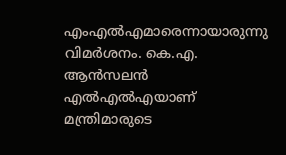എംഎൽഎമാരെന്നായാരുന്നു വിമർശനം. കെ.എ. ആൻസലൻ എൽഎൽഎയാണ് മന്ത്രിമാരുടെ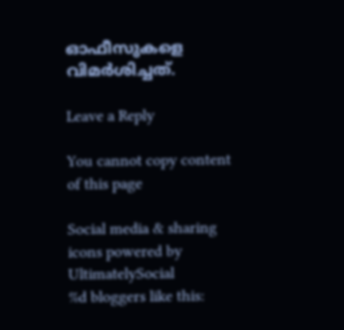ഓഫീസുകളെ വിമർശിച്ചത്.

Leave a Reply

You cannot copy content of this page

Social media & sharing icons powered by UltimatelySocial
%d bloggers like this: